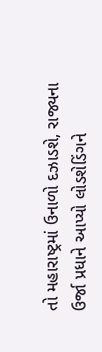તો મહારાષ્ટ્રમાં ઉનાળો દઝાડશે, રાજ્યના ઉર્જા પ્રધાને આપ્યો લોડશેડિંગને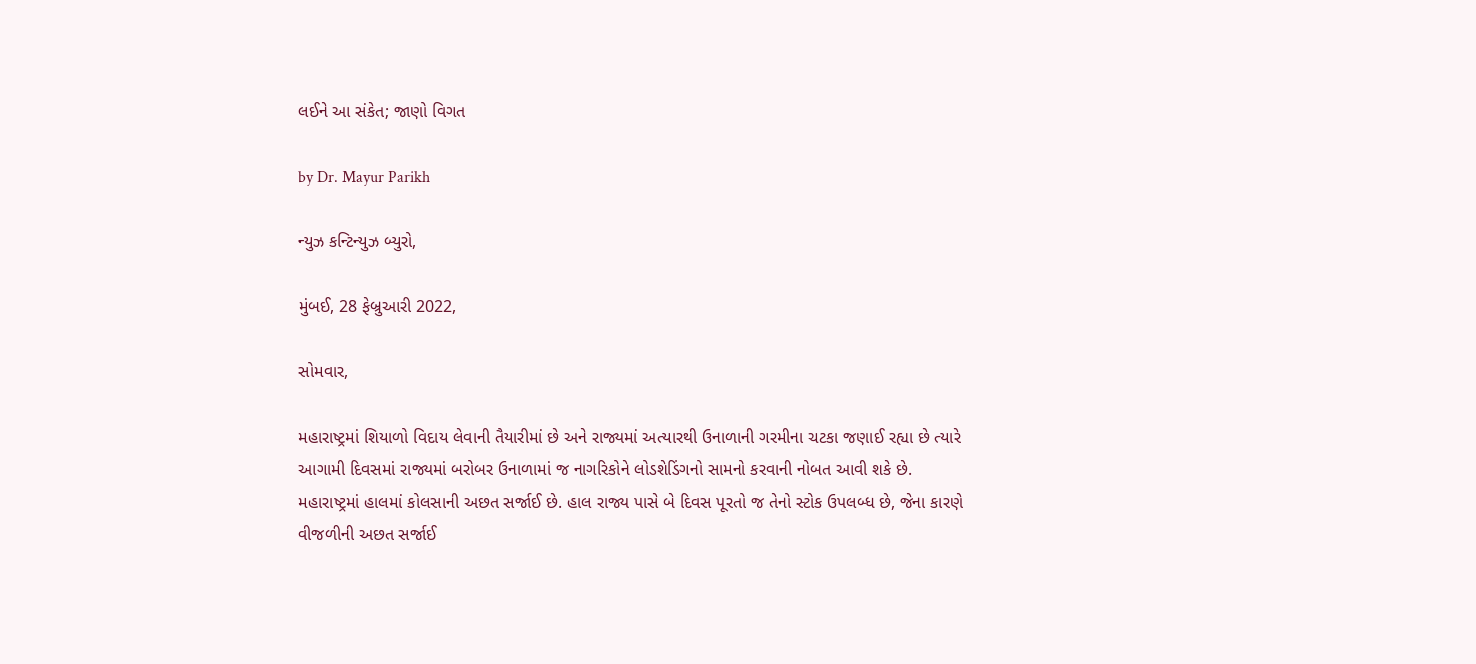લઈને આ સંકેત; જાણો વિગત

by Dr. Mayur Parikh

ન્યુઝ કન્ટિન્યુઝ બ્યુરો,

મુંબઈ, 28 ફેબ્રુઆરી 2022,

સોમવાર,

મહારાષ્ટ્રમાં શિયાળો વિદાય લેવાની તૈયારીમાં છે અને રાજ્યમાં અત્યારથી ઉનાળાની ગરમીના ચટકા જણાઈ રહ્યા છે ત્યારે આગામી દિવસમાં રાજ્યમાં બરોબર ઉનાળામાં જ નાગરિકોને લોડશેડિંગનો સામનો કરવાની નોબત આવી શકે છે.
મહારાષ્ટ્રમાં હાલમાં કોલસાની અછત સર્જાઈ છે. હાલ રાજ્ય પાસે બે દિવસ પૂરતો જ તેનો સ્ટોક ઉપલબ્ધ છે, જેના કારણે વીજળીની અછત સર્જાઈ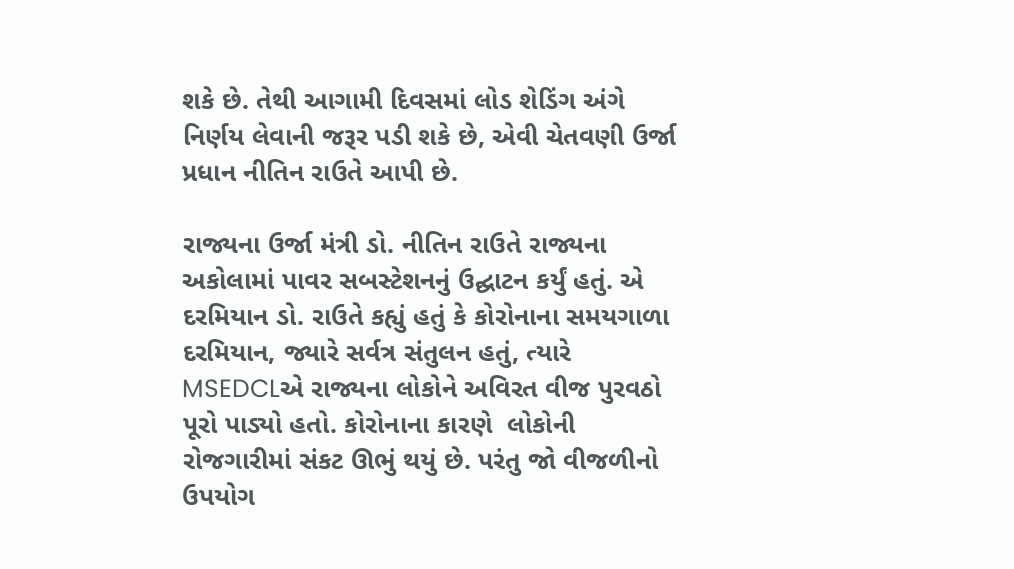શકે છે. તેથી આગામી દિવસમાં લોડ શેડિંગ અંગે નિર્ણય લેવાની જરૂર પડી શકે છે, એવી ચેતવણી ઉર્જા પ્રધાન નીતિન રાઉતે આપી છે.

રાજ્યના ઉર્જા મંત્રી ડો. નીતિન રાઉતે રાજ્યના અકોલામાં પાવર સબસ્ટેશનનું ઉદ્ઘાટન કર્યું હતું. એ દરમિયાન ડો. રાઉતે કહ્યું હતું કે કોરોનાના સમયગાળા દરમિયાન, જ્યારે સર્વત્ર સંતુલન હતું, ત્યારે MSEDCLએ રાજ્યના લોકોને અવિરત વીજ પુરવઠો પૂરો પાડ્યો હતો. કોરોનાના કારણે  લોકોની રોજગારીમાં સંકટ ઊભું થયું છે. પરંતુ જો વીજળીનો ઉપયોગ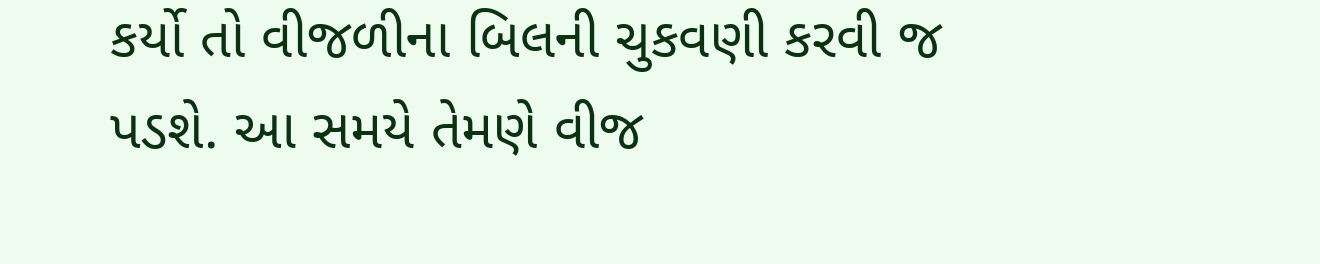કર્યો તો વીજળીના બિલની ચુકવણી કરવી જ પડશે. આ સમયે તેમણે વીજ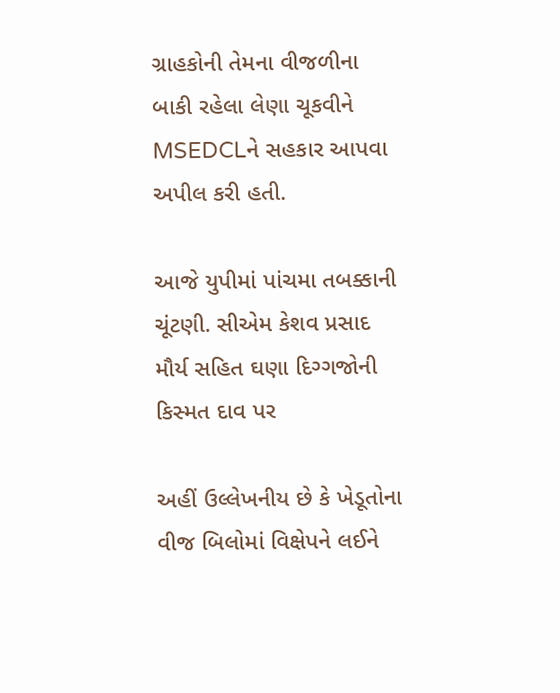ગ્રાહકોની તેમના વીજળીના બાકી રહેલા લેણા ચૂકવીને MSEDCLને સહકાર આપવા અપીલ કરી હતી.

આજે યુપીમાં પાંચમા તબક્કાની ચૂંટણી. સીએમ કેશવ પ્રસાદ મૌર્ય સહિત ઘણા દિગ્ગજોની કિસ્મત દાવ પર

અહીં ઉલ્લેખનીય છે કે ખેડૂતોના વીજ બિલોમાં વિક્ષેપને લઈને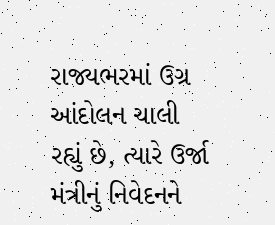રાજ્યભરમાં ઉગ્ર આંદોલન ચાલી રહ્યું છે, ત્યારે ઉર્જા મંત્રીનું નિવેદનને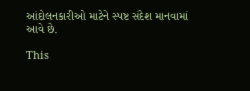આંદોલનકારીઓ માટેને સ્પષ્ટ સંદેશ માનવામાં આવે છે.

This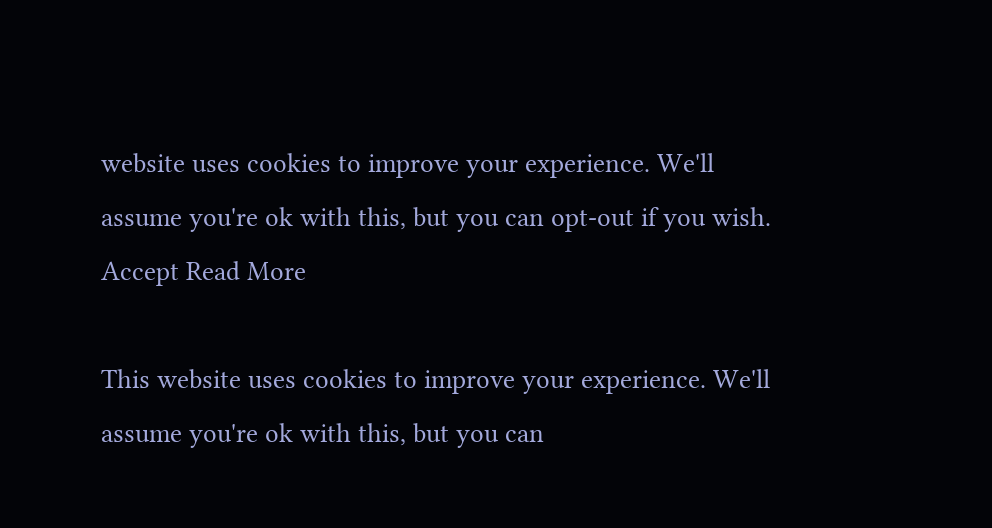website uses cookies to improve your experience. We'll assume you're ok with this, but you can opt-out if you wish. Accept Read More

This website uses cookies to improve your experience. We'll assume you're ok with this, but you can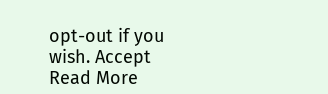opt-out if you wish. Accept Read More